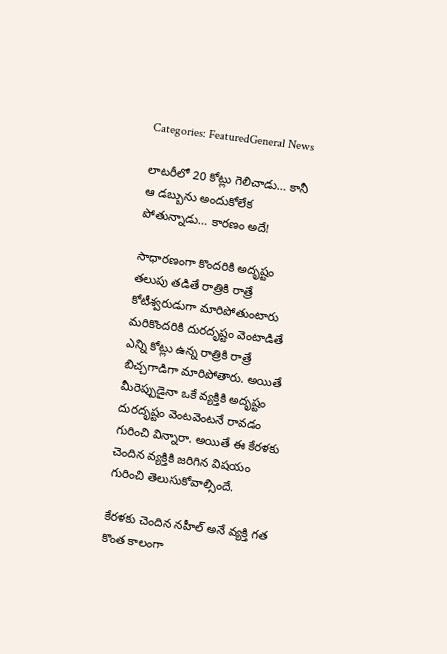Categories: FeaturedGeneral News

లాటరీలో 20 కోట్లు గెలిచాడు… కానీ ఆ డబ్బును అందుకోలేక పోతున్నాడు… కారణం అదే!

సాధారణంగా కొందరికి అదృష్టం తలుపు తడితే రాత్రికి రాత్రే కోటీశ్వరుడుగా మారిపోతుంటారు మరికొందరికి దురదృష్టం వెంటాడితే ఎన్ని కోట్లు ఉన్న రాత్రికి రాత్రే బిచ్చగాడిగా మారిపోతారు. అయితే మీరెప్పుడైనా ఒకే వ్యక్తికి అదృష్టం దురదృష్టం వెంటవెంటనే రావడం గురించి విన్నారా. అయితే ఈ కేరళకు చెందిన వ్యక్తికి జరిగిన విషయం గురించి తెలుసుకోవాల్సిందే.

కేరళకు చెందిన నహీల్ అనే వ్యక్తి గత కొంత కాలంగా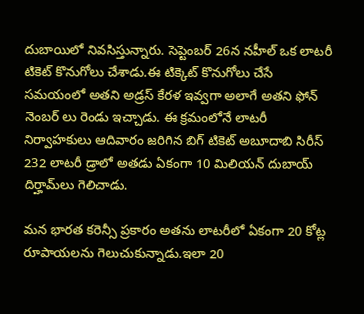దుబాయిలో నివసిస్తున్నారు. సెప్టెంబర్ 26న నహీల్ ఒక లాటరీ టికెట్ కొనుగోలు చేశాడు.ఈ టిక్కెట్ కొనుగోలు చేసే సమయంలో అతని అడ్రస్ కేరళ ఇవ్వగా అలాగే అతని ఫోన్ నెంబర్ లు రెండు ఇచ్చాడు. ఈ క్రమంలోనే లాటరీ నిర్వాహకులు ఆదివారం జరిగిన బిగ్ టికెట్ అబూదాబి సిరీస్‌ 232 లాటరీ డ్రాలో అతడు ఏకంగా 10 మిలియన్ దుబాయ్ దిర్హామ్‌లు గెలిచాడు.

మన భారత కరెన్సీ ప్రకారం అతను లాటరీలో ఏకంగా 20 కోట్ల రూపాయలను గెలుచుకున్నాడు.ఇలా 20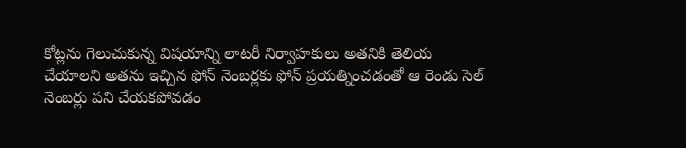కోట్లను గెలుచుకున్న విషయాన్ని లాటరీ నిర్వాహకులు అతనికి తెలియ చేయాలని అతను ఇచ్చిన ఫోన్ నెంబర్లకు ఫోన్ ప్రయత్నించడంతో ఆ రెండు సెల్ నెంబర్లు పని చేయకపోవడం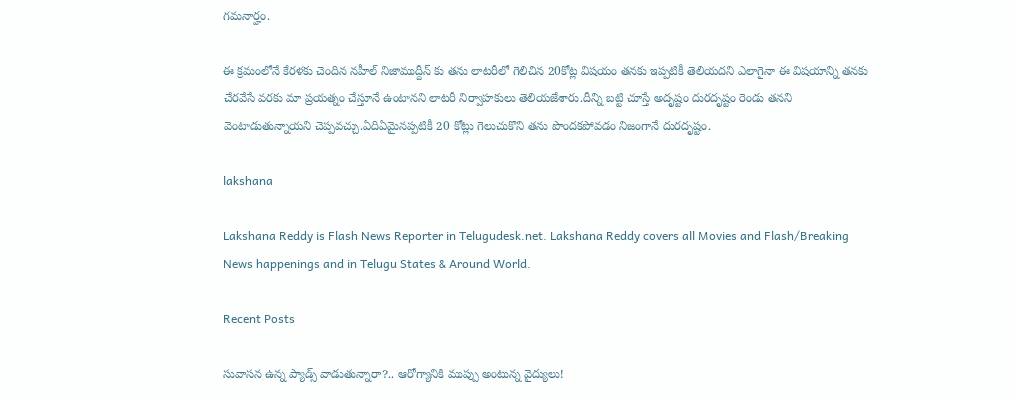గమనార్హం.

ఈ క్రమంలోనే కేరళకు చెందిన నహీల్ నిజాముద్దీన్ కు తను లాటరీలో గెలిచిన 20కోట్ల విషయం తనకు ఇప్పటికీ తెలియదని ఎలాగైనా ఈ విషయాన్ని తనకు చేరవేసే వరకు మా ప్రయత్నం చేస్తూనే ఉంటానని లాటరీ నిర్వాహకులు తెలియజేశారు.దీన్ని బట్టి చూస్తే అదృష్టం దురదృష్టం రెండు తనని వెంటాడుతున్నాయని చెప్పవచ్చు.ఏదిఏమైనప్పటికీ 20 కోట్లు గెలుచుకొని తను పొందకపోవడం నిజంగానే దురదృష్టం.

lakshana

Lakshana Reddy is Flash News Reporter in Telugudesk.net. Lakshana Reddy covers all Movies and Flash/Breaking News happenings and in Telugu States & Around World.

Recent Posts

సువాసన ఉన్న ప్యాడ్స్ వాడుతున్నారా?.. ఆరోగ్యానికి ముప్పు అంటున్న వైద్యులు!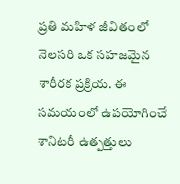ప్రతి మహిళ జీవితంలో నెలసరి ఒక సహజమైన శారీరక ప్రక్రియ. ఈ సమయంలో ఉపయోగించే శానిటరీ ఉత్పత్తులు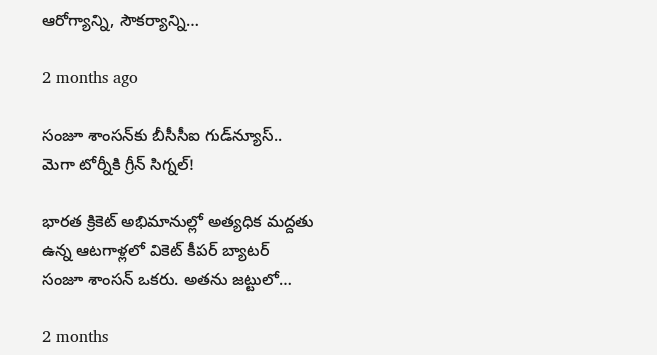ఆరోగ్యాన్ని, సౌకర్యాన్ని…

2 months ago

సంజూ శాంసన్‌కు బీసీసీఐ గుడ్‌న్యూస్.. మెగా టోర్నీకి గ్రీన్ సిగ్నల్!

భారత క్రికెట్ అభిమానుల్లో అత్యధిక మద్దతు ఉన్న ఆటగాళ్లలో వికెట్ కీపర్ బ్యాటర్ సంజూ శాంసన్ ఒకరు. అతను జట్టులో…

2 months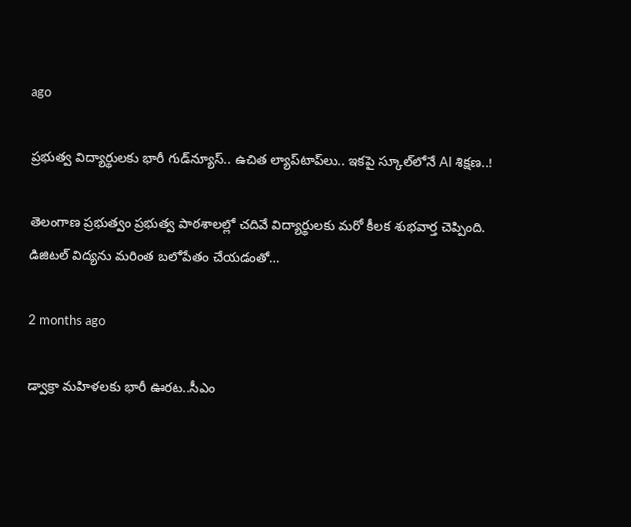ago

ప్రభుత్వ విద్యార్థులకు భారీ గుడ్‌న్యూస్.. ఉచిత ల్యాప్‌టాప్‌లు.. ఇకపై స్కూల్‌లోనే AI శిక్షణ..!

తెలంగాణ ప్రభుత్వం ప్రభుత్వ పాఠశాలల్లో చదివే విద్యార్థులకు మరో కీలక శుభవార్త చెప్పింది. డిజిటల్ విద్యను మరింత బలోపేతం చేయడంతో…

2 months ago

డ్వాక్రా మహిళలకు భారీ ఊరట..సీఎం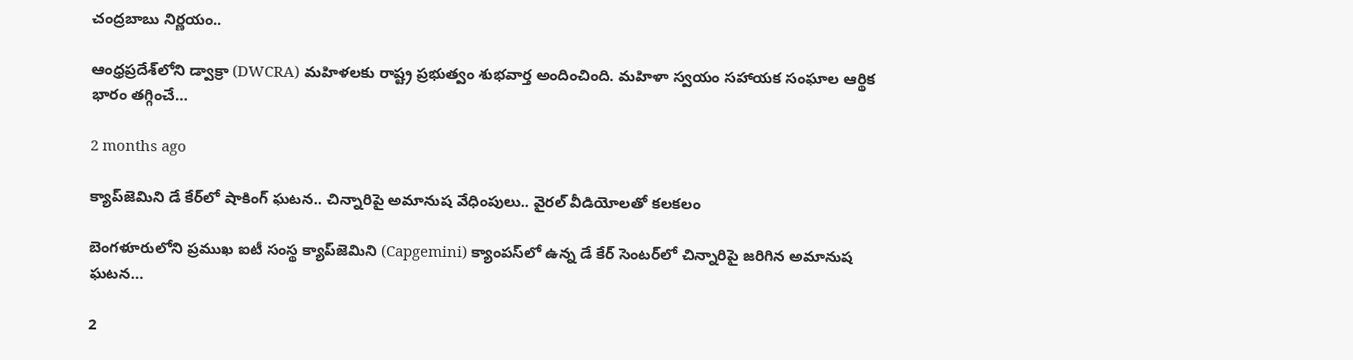చంద్రబాబు నిర్ణయం..

ఆంధ్రప్రదేశ్‌లోని డ్వాక్రా (DWCRA) మహిళలకు రాష్ట్ర ప్రభుత్వం శుభవార్త అందించింది. మహిళా స్వయం సహాయక సంఘాల ఆర్థిక భారం తగ్గించే…

2 months ago

క్యాప్‌జెమిని డే కేర్‌లో షాకింగ్ ఘటన.. చిన్నారిపై అమానుష వేధింపులు.. వైరల్ వీడియోలతో కలకలం

బెంగళూరులోని ప్రముఖ ఐటీ సంస్థ క్యాప్‌జెమిని (Capgemini) క్యాంపస్‌లో ఉన్న డే కేర్ సెంటర్‌లో చిన్నారిపై జరిగిన అమానుష ఘటన…

2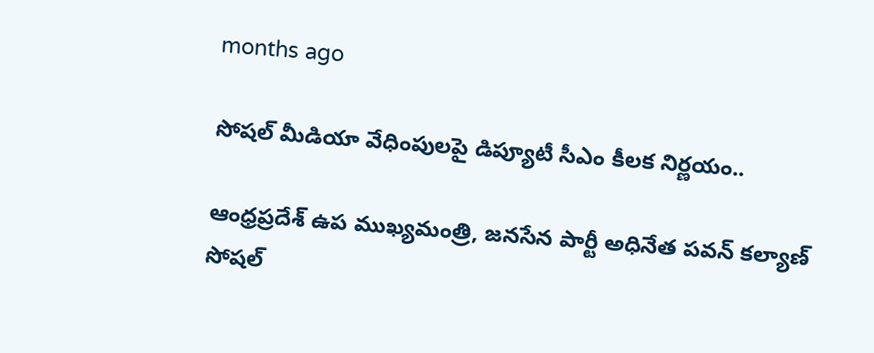months ago

సోషల్ మీడియా వేధింపులపై డిప్యూటీ సీఎం కీలక నిర్ణయం..

ఆంధ్రప్రదేశ్ ఉప ముఖ్యమంత్రి, జనసేన పార్టీ అధినేత పవన్ కల్యాణ్ సోషల్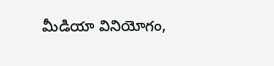మీడియా వినియోగం,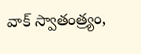వాక్ స్వాతంత్ర్యం,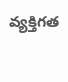వ్యక్తిగత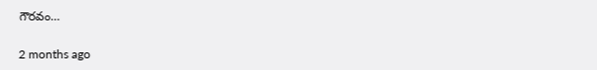గౌరవం…

2 months ago